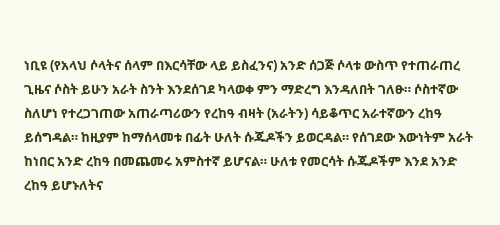ነቢዩ (የአላህ ሶላትና ሰላም በእርሳቸው ላይ ይስፈንና) አንድ ሰጋጅ ሶላቱ ውስጥ የተጠራጠረ ጊዜና ሶስት ይሁን አራት ስንት እንደሰገደ ካላወቀ ምን ማድረግ እንዳለበት ገለፁ። ሶስተኛው ስለሆነ የተረጋገጠው አጠራጣሪውን የረከዓ ብዛት (አራትን) ሳይቆጥር አራተኛውን ረከዓ ይሰግዳል። ከዚያም ከማሰላመቱ በፊት ሁለት ሱጁዶችን ይወርዳል። የሰገደው እውነትም አራት ከነበር አንድ ረከዓ በመጨመሩ አምስተኛ ይሆናል። ሁለቱ የመርሳት ሱጁዶችም እንደ አንድ ረከዓ ይሆኑለትና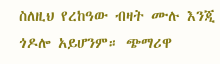ስለዚህ የረከዓው ብዛት ሙሉ እንጂ ጎዶሎ አይሆንም። ጭማሪዋ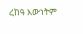ረከዓ እውነትም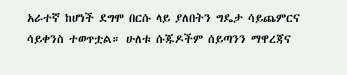አራተኛ ከሆነች ደግሞ በርሱ ላይ ያለበትን ግዴታ ሳይጨምርና ሳይቀንስ ተወጥቷል። ሁለቱ ሱጁዶችም ሰይጣንን ማዋረጃና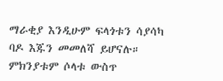ማራቂያ እንዲሁም ፍላጎቱን ሳያሳካ ባዶ እጁን መመለሻ ይሆናሉ። ምክንያቱም ሶላቱ ውስጥ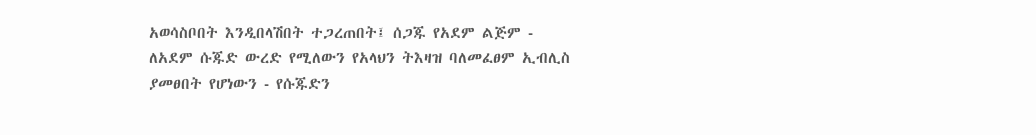አወሳስቦበት እንዲበላሽበት ተጋረጠበት፤ ሰጋጁ የአደም ልጅም ‐ ለአደም ሱጁድ ውረድ የሚለውን የአላህን ትእዛዝ ባለመፈፀም ኢብሊስ ያመፀበት የሆነውን ‐ የሱጁድን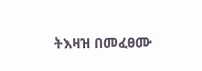ትእዛዝ በመፈፀሙ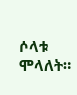ሶላቱ ሞላለት።